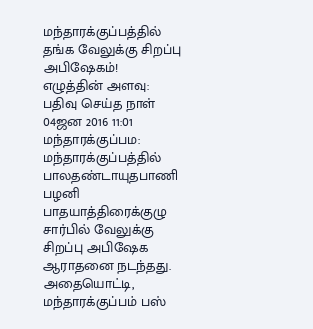மந்தாரக்குப்பத்தில் தங்க வேலுக்கு சிறப்பு அபிஷேகம்!
எழுத்தின் அளவு:
பதிவு செய்த நாள்
04ஜன 2016 11:01
மந்தாரக்குப்பம: மந்தாரக்குப்பத்தில் பாலதண்டாயுதபாணி பழனி பாதயாத்திரைக்குழு சார்பில் வேலுக்கு சிறப்பு அபிஷேக ஆராதனை நடந்தது. அதையொட்டி, மந்தாரக்குப்பம் பஸ்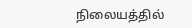நிலையத்தில்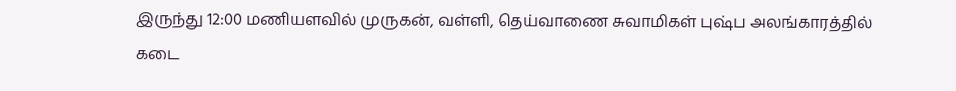இருந்து 12:00 மணியளவில் முருகன், வள்ளி, தெய்வாணை சுவாமிகள் புஷ்ப அலங்காரத்தில் கடை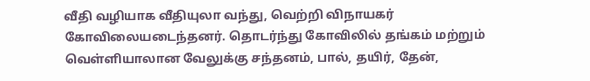வீதி வழியாக வீதியுலா வந்து, வெற்றி விநாயகர் கோவிலையடைந்தனர். தொடர்ந்து கோவிலில் தங்கம் மற்றும் வெள்ளியாலான வேலுக்கு சந்தனம், பால், தயிர், தேன்,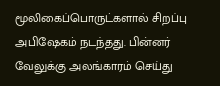மூலிகைப்பொருட்களால் சிறப்பு அபிஷேகம் நடந்தது. பின்னர் வேலுக்கு அலங்காரம் செய்து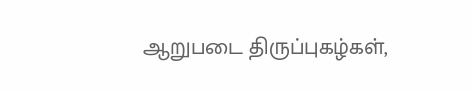ஆறுபடை திருப்புகழ்கள்,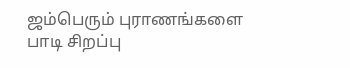ஜம்பெரும் புராணங்களை பாடி சிறப்பு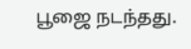பூஜை நடந்தது.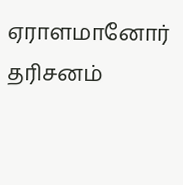ஏராளமானோர் தரிசனம்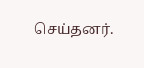செய்தனர்.